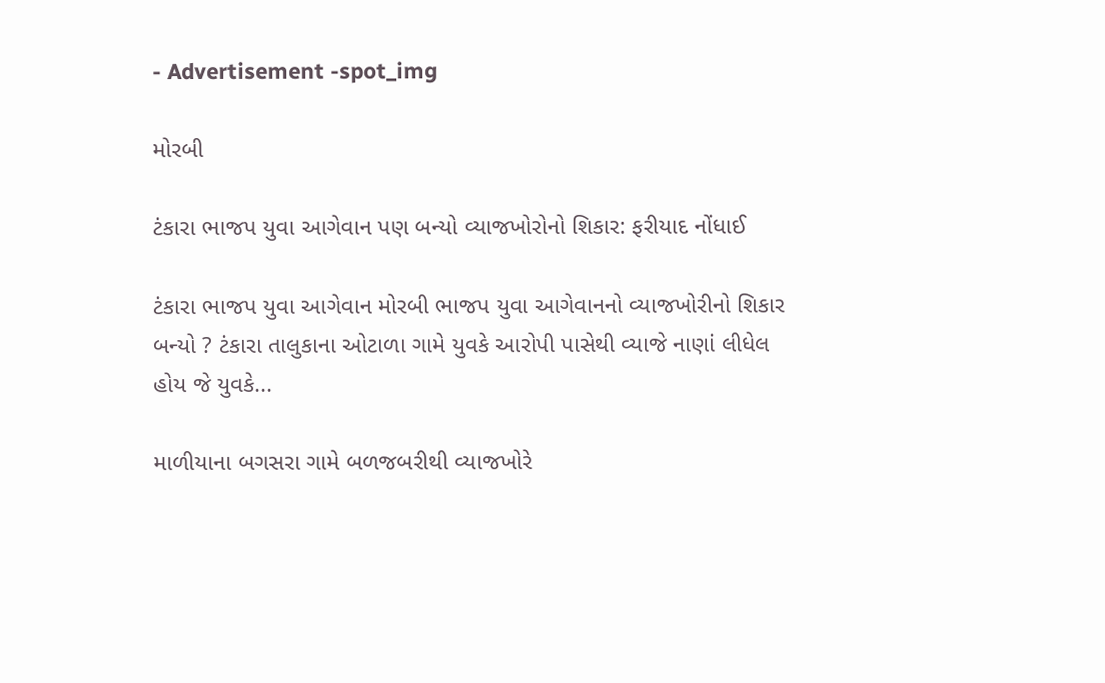- Advertisement -spot_img

મોરબી

ટંકારા ભાજપ યુવા આગેવાન પણ બન્યો વ્યાજખોરોનો શિકાર: ફરીયાદ નોંધાઈ

ટંકારા ભાજપ યુવા આગેવાન મોરબી ભાજપ યુવા આગેવાનનો વ્યાજખોરીનો શિકાર બન્યો ? ટંકારા તાલુકાના ઓટાળા ગામે યુવકે આરોપી પાસેથી વ્યાજે નાણાં લીધેલ હોય જે યુવકે...

માળીયાના બગસરા ગામે બળજબરીથી વ્યાજખોરે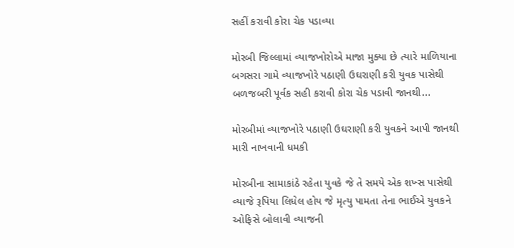સહીં કરાવી કોરા ચેક પડાવ્યા

મોરબી જિલ્લામાં વ્યાજખોરોએ માજા મુક્યા છે ત્યારે માળિયાના બગસરા ગામે વ્યાજખોરે પઠાણી ઉઘરાણી કરી યુવક પાસેથી બળજબરી પૂર્વક સહી કરાવી કોરા ચેક પડાવી જાનથી...

મોરબીમાં વ્યાજખોરે પઠાણી ઉઘરાણી કરી યુવકને આપી જાનથી મારી નાખવાની ધમકી

મોરબીના સામાકાંઠે રહેતા યુવકે જે તે સમયે એક શખ્સ પાસેથી વ્યાજે રૂપિયા લિધેલ હોય જે મૃત્યુ પામતા તેના ભાઈએ યુવકને ઓફિસે બોલાવી વ્યાજની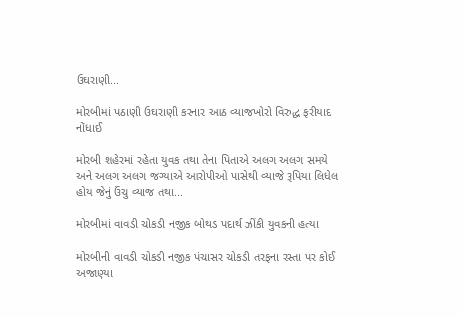ઉઘરાણી...

મોરબીમાં પઠાણી ઉઘરાણી કરનાર આઠ વ્યાજખોરો વિરુદ્ધ ફરીયાદ નોંધાઈ

મોરબી શહેરમાં રહેતા યુવક તથા તેના પિતાએ અલગ અલગ સમયે અને અલગ અલગ જગ્યાએ આરોપીઓ પાસેથી વ્યાજે રૂપિયા લિધેલ હોય જેનું ઉંચુ વ્યાજ તથા...

મોરબીમાં વાવડી ચોકડી નજીક બોથડ પદાર્થ ઝીંકી યુવકની હત્યા

મોરબીની વાવડી ચોકડી નજીક પંચાસર ચોકડી તરફના રસ્તા પર કોઈ અજાણ્યા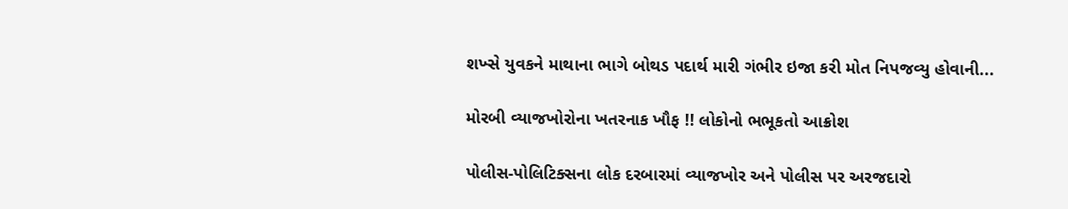શખ્સે યુવકને માથાના ભાગે બોથડ પદાર્થ મારી ગંભીર ઇજા કરી મોત નિપજવ્યુ હોવાની...

મોરબી વ્યાજખોરોના ખતરનાક ખૌફ !! લોકોનો ભભૂકતો આક્રોશ

પોલીસ-પોલિટિક્સના લોક દરબારમાં વ્યાજખોર અને પોલીસ પર અરજદારો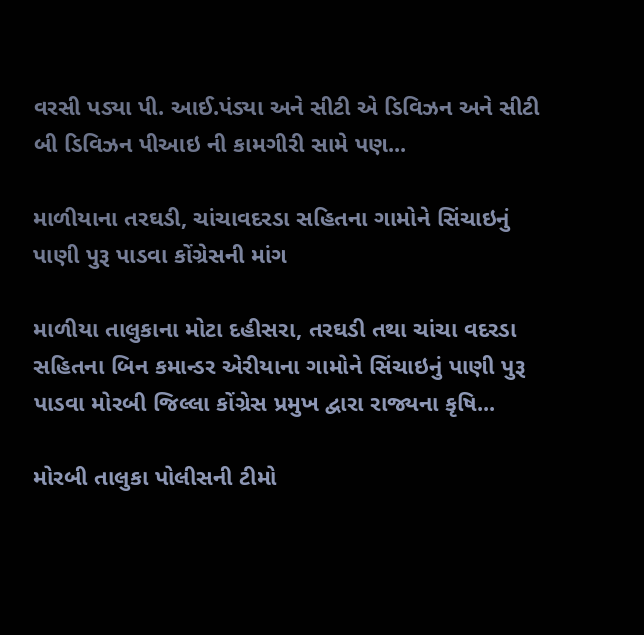વરસી પડ્યા પી. આઈ.પંડ્યા અને સીટી એ ડિવિઝન અને સીટી બી ડિવિઝન પીઆઇ ની કામગીરી સામે પણ...

માળીયાના તરઘડી, ચાંચાવદરડા સહિતના ગામોને સિંચાઇનું પાણી પુરૂ પાડવા કોંગ્રેસની માંગ

માળીયા તાલુકાના મોટા દહીસરા, તરઘડી તથા ચાંચા વદરડા સહિતના બિન કમાન્ડર એરીયાના ગામોને સિંચાઇનું પાણી પુરૂ પાડવા મોરબી જિલ્લા કોંગ્રેસ પ્રમુખ દ્વારા રાજ્યના કૃષિ...

મોરબી તાલુકા પોલીસની ટીમો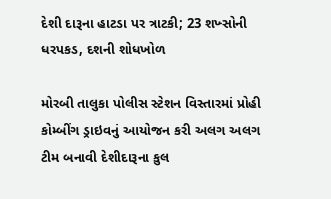દેશી દારૂના હાટડા પર ત્રાટકી; 23 શખ્સોની ધરપકડ, દશની શોધખોળ

મોરબી તાલુકા પોલીસ સ્ટેશન વિસ્તારમાં પ્રોહી કોમ્બીંગ ડ્રાઇવનું આયોજન કરી અલગ અલગ ટીમ બનાવી દેશીદારૂના કુલ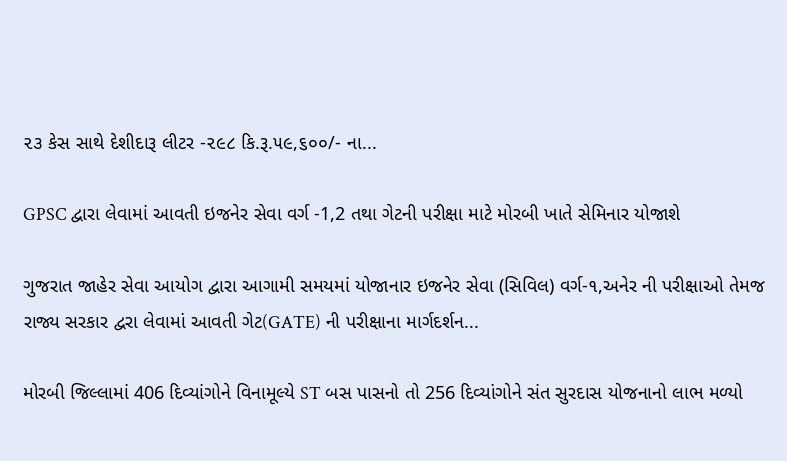૨૩ કેસ સાથે દેશીદારૂ લીટર -૨૯૮ કિ.રૂ.૫૯,૬૦૦/- ના...

GPSC દ્વારા લેવામાં આવતી ઇજનેર સેવા વર્ગ -1,2 તથા ગેટની પરીક્ષા માટે મોરબી ખાતે સેમિનાર યોજાશે

ગુજરાત જાહેર સેવા આયોગ દ્વારા આગામી સમયમાં યોજાનાર ઇજનેર સેવા (સિવિલ) વર્ગ-૧,અનેર ની પરીક્ષાઓ તેમજ રાજ્ય સરકાર દ્વરા લેવામાં આવતી ગેટ(GATE) ની પરીક્ષાના માર્ગદર્શન...

મોરબી જિલ્લામાં 406 દિવ્યાંગોને વિનામૂલ્યે ST બસ પાસનો તો 256 દિવ્યાંગોને સંત સુરદાસ યોજનાનો લાભ મળ્યો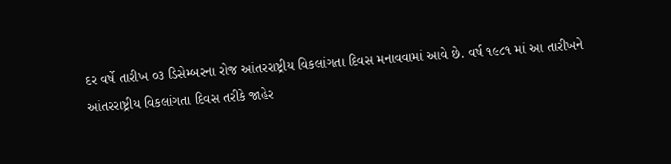દર વર્ષે તારીખ ૦૩ ડિસેમ્બરના રોજ આંતરરાષ્ટ્રીય વિકલાંગતા દિવસ મનાવવામાં આવે છે. વર્ષ ૧૯૮૧ માં આ તારીખને આંતરરાષ્ટ્રીય વિકલાંગતા દિવસ તરીકે જાહેર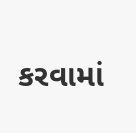કરવામાં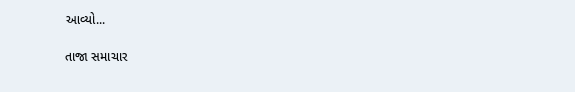આવ્યો...

તાજા સમાચાર